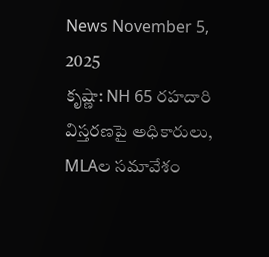News November 5, 2025
కృష్ణా: NH 65 రహదారి విస్తరణపై అధికారులు, MLAల సమావేశం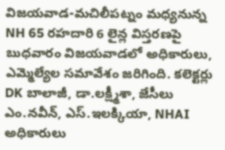విజయవాడ-మచిలీపట్నం మధ్యనున్న NH 65 రహదారి 6 లైన్ల విస్తరణపై బుధవారం విజయవాడలో అధికారులు, ఎమ్మెల్యేల సమావేశం జరిగింది. కలెక్టర్లు DK బాలాజీ, డా.లక్ష్మీశా, జేసీలు ఎం.నవీన్, ఎస్.ఇలక్కియా, NHAI అధికారులు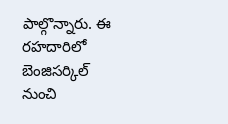పాల్గొన్నారు. ఈ రహదారిలో బెంజిసర్కిల్ నుంచి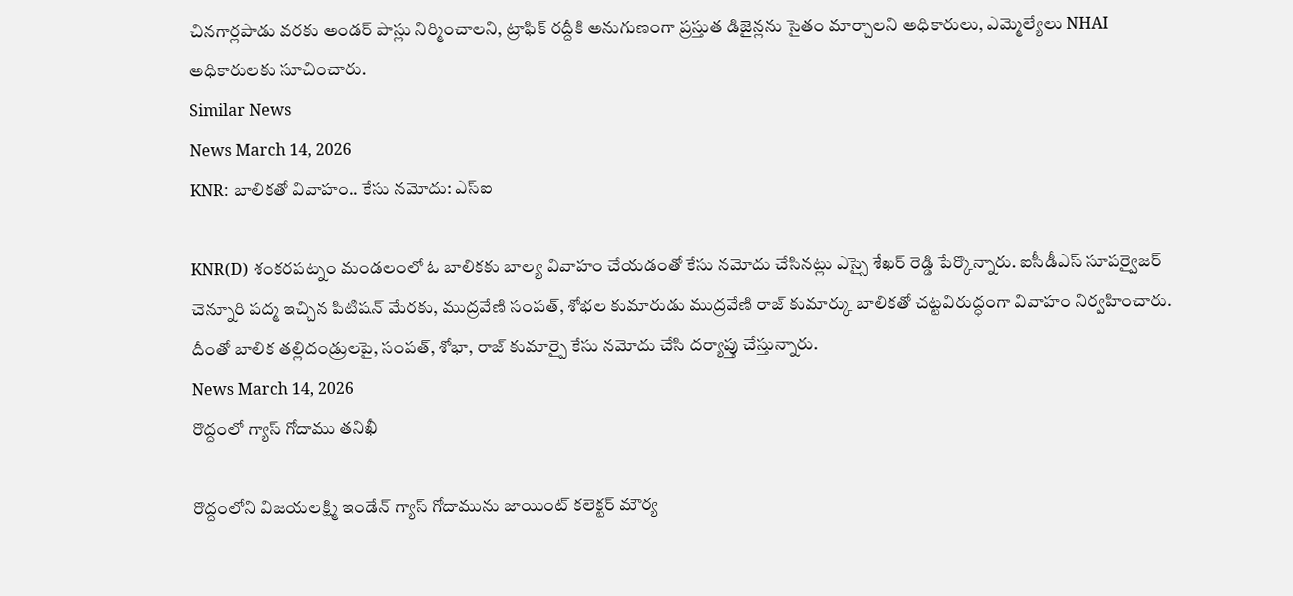చినగార్లపాడు వరకు అండర్ పాస్లు నిర్మించాలని, ట్రాఫిక్ రద్దీకి అనుగుణంగా ప్రస్తుత డిజైన్లను సైతం మార్చాలని అధికారులు, ఎమ్మెల్యేలు NHAI అధికారులకు సూచించారు.
Similar News
News March 14, 2026
KNR: బాలికతో వివాహం.. కేసు నమోదు: ఎస్ఐ

KNR(D) శంకరపట్నం మండలంలో ఓ బాలికకు బాల్య వివాహం చేయడంతో కేసు నమోదు చేసినట్లు ఎస్సై శేఖర్ రెడ్డి పేర్కొన్నారు. ఐసీడీఎస్ సూపర్వైజర్ చెన్నూరి పద్మ ఇచ్చిన పిటిషన్ మేరకు, ముద్రవేణి సంపత్, శోభల కుమారుడు ముద్రవేణి రాజ్ కుమార్కు బాలికతో చట్టవిరుద్ధంగా వివాహం నిర్వహించారు. దీంతో బాలిక తల్లిదండ్రులపై, సంపత్, శోభా, రాజ్ కుమార్పై కేసు నమోదు చేసి దర్యాప్తు చేస్తున్నారు.
News March 14, 2026
రొద్దంలో గ్యాస్ గోదాము తనిఖీ

రొద్దంలోని విజయలక్ష్మి ఇండేన్ గ్యాస్ గోదామును జాయింట్ కలెక్టర్ మౌర్య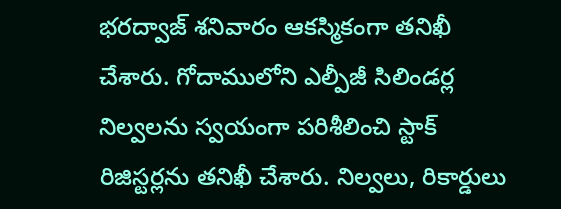భరద్వాజ్ శనివారం ఆకస్మికంగా తనిఖీ చేశారు. గోదాములోని ఎల్పీజీ సిలిండర్ల నిల్వలను స్వయంగా పరిశీలించి స్టాక్ రిజిస్టర్లను తనిఖీ చేశారు. నిల్వలు, రికార్డులు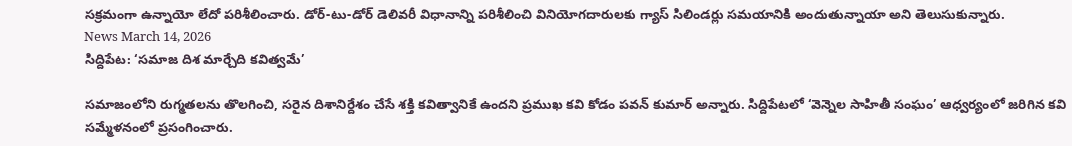సక్రమంగా ఉన్నాయో లేదో పరిశీలించారు. డోర్-టు-డోర్ డెలివరీ విధానాన్ని పరిశీలించి వినియోగదారులకు గ్యాస్ సిలిండర్లు సమయానికి అందుతున్నాయా అని తెలుసుకున్నారు.
News March 14, 2026
సిద్దిపేట: ‘సమాజ దిశ మార్చేది కవిత్వమే’

సమాజంలోని రుగ్మతలను తొలగించి, సరైన దిశానిర్దేశం చేసే శక్తి కవిత్వానికే ఉందని ప్రముఖ కవి కోడం పవన్ కుమార్ అన్నారు. సిద్దిపేటలో ‘వెన్నెల సాహితీ సంఘం’ ఆధ్వర్యంలో జరిగిన కవి సమ్మేళనంలో ప్రసంగించారు.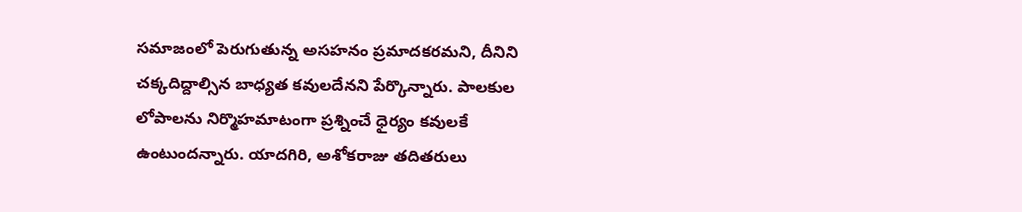సమాజంలో పెరుగుతున్న అసహనం ప్రమాదకరమని, దీనిని చక్కదిద్దాల్సిన బాధ్యత కవులదేనని పేర్కొన్నారు. పాలకుల లోపాలను నిర్మొహమాటంగా ప్రశ్నించే ధైర్యం కవులకే ఉంటుందన్నారు. యాదగిరి, అశోకరాజు తదితరులు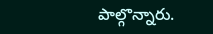పాల్గొన్నారు.